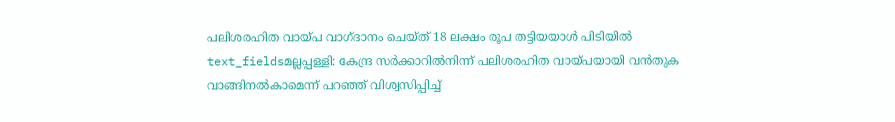പലിശരഹിത വായ്പ വാഗ്ദാനം ചെയ്ത് 18 ലക്ഷം രൂപ തട്ടിയയാൾ പിടിയിൽ
text_fieldsമല്ലപ്പള്ളി: കേന്ദ്ര സർക്കാറിൽനിന്ന് പലിശരഹിത വായ്പയായി വൻതുക വാങ്ങിനൽകാമെന്ന് പറഞ്ഞ് വിശ്വസിപ്പിച്ച്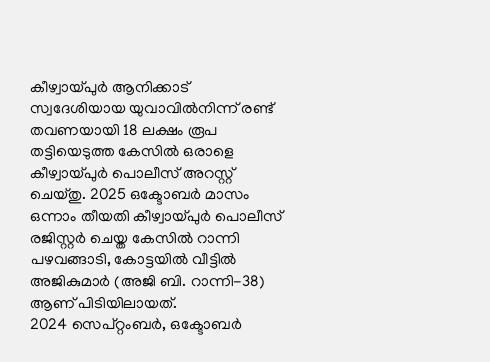കീഴ്വായ്പുർ ആനിക്കാട് സ്വദേശിയായ യുവാവിൽനിന്ന് രണ്ട് തവണയായി 18 ലക്ഷം രൂപ തട്ടിയെടുത്ത കേസിൽ ഒരാളെ കീഴ്വായ്പുർ പൊലീസ് അറസ്റ്റ് ചെയ്തു. 2025 ഒക്ടോബർ മാസം ഒന്നാം തീയതി കീഴ്വായ്പുർ പൊലീസ് രജിസ്റ്റർ ചെയ്ത കേസിൽ റാന്നി പഴവങ്ങാടി, കോട്ടയിൽ വീട്ടിൽ അജികുമാർ (അജി ബി. റാന്നി-38) ആണ് പിടിയിലായത്.
2024 സെപ്റ്റംബർ, ഒക്ടോബർ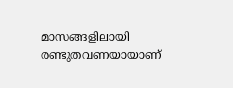മാസങ്ങളിലായി രണ്ടുതവണയായാണ്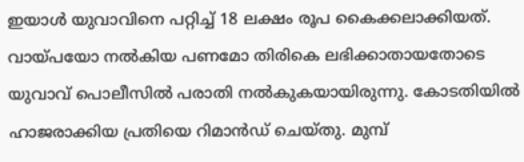ഇയാൾ യുവാവിനെ പറ്റിച്ച് 18 ലക്ഷം രൂപ കൈക്കലാക്കിയത്. വായ്പയോ നൽകിയ പണമോ തിരികെ ലഭിക്കാതായതോടെ യുവാവ് പൊലീസിൽ പരാതി നൽകുകയായിരുന്നു. കോടതിയിൽ ഹാജരാക്കിയ പ്രതിയെ റിമാൻഡ് ചെയ്തു. മുമ്പ്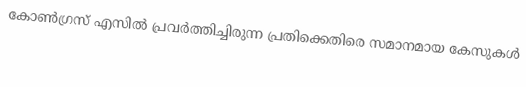കോൺഗ്രസ് എസിൽ പ്രവർത്തിച്ചിരുന്ന പ്രതിക്കെതിരെ സമാനമായ കേസുകൾ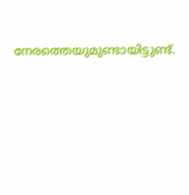നേരത്തെയുമുണ്ടായിട്ടുണ്ട്.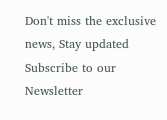Don't miss the exclusive news, Stay updated
Subscribe to our Newsletter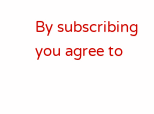By subscribing you agree to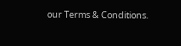our Terms & Conditions.